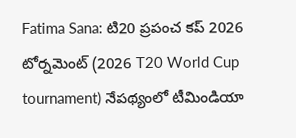Fatima Sana: టి20 ప్రపంచ కప్ 2026 టోర్నమెంట్ (2026 T20 World Cup tournament) నేపథ్యంలో టీమిండియా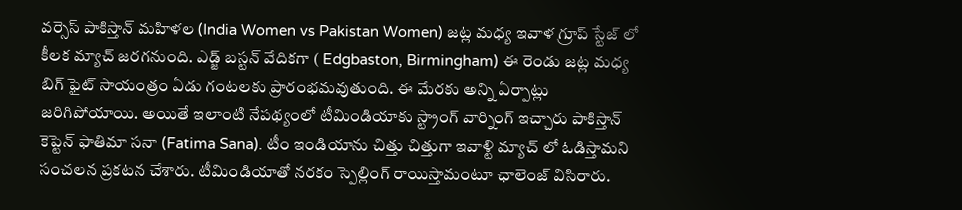వర్సెస్ పాకిస్తాన్ మహిళల (India Women vs Pakistan Women) జట్ల మధ్య ఇవాళ గ్రూప్ స్టేజ్ లో కీలక మ్యాచ్ జరగనుంది. ఎడ్జ్ బస్టన్ వేదికగా ( Edgbaston, Birmingham) ఈ రెండు జట్ల మధ్య బిగ్ ఫైట్ సాయంత్రం ఏడు గంటలకు ప్రారంభమవుతుంది. ఈ మేరకు అన్ని ఏర్పాట్లు జరిగిపోయాయి. అయితే ఇలాంటి నేపథ్యంలో టీమిండియాకు స్ట్రాంగ్ వార్నింగ్ ఇచ్చారు పాకిస్తాన్ కెప్టెన్ ఫాతిమా సనా (Fatima Sana). టీం ఇండియాను చిత్తు చిత్తుగా ఇవాళ్టి మ్యాచ్ లో ఓడిస్తామని సంచలన ప్రకటన చేశారు. టీమిండియాతో నరకం స్పెల్లింగ్ రాయిస్తామంటూ ఛాలెంజ్ విసిరారు.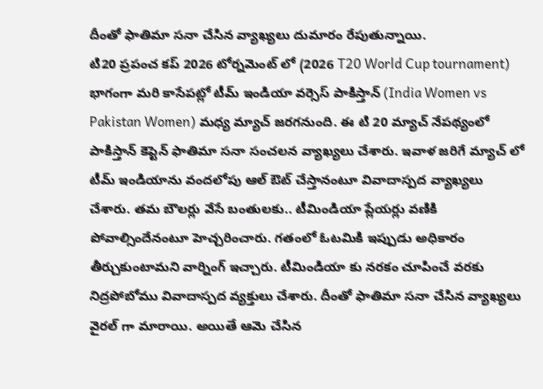దీంతో ఫాతిమా సనా చేసిన వ్యాఖ్యలు దుమారం రేపుతున్నాయి.
టి20 ప్రపంచ కప్ 2026 టోర్నమెంట్ లో (2026 T20 World Cup tournament) భాగంగా మరి కాసేపట్లో టీమ్ ఇండియా వర్సెస్ పాకిస్తాన్ (India Women vs Pakistan Women) మధ్య మ్యాచ్ జరగనుంది. ఈ టి 20 మ్యాచ్ నేపథ్యంలో పాకిస్తాన్ కెప్టెన్ ఫాతిమా సనా సంచలన వ్యాఖ్యలు చేశారు. ఇవాళ జరిగే మ్యాచ్ లో టీమ్ ఇండియాను వందలోపు ఆల్ ఔట్ చేస్తానంటూ వివాదాస్పద వ్యాఖ్యలు చేశారు. తమ బౌలర్లు వేసే బంతులకు.. టీమిండియా ప్లేయర్లు వణికి పోవాల్సిందేనంటూ హెచ్చరించారు. గతంలో ఓటమికి ఇప్పుడు అధికారం తీర్చుకుంటామని వార్నింగ్ ఇచ్చారు. టీమిండియా కు నరకం చూపించే వరకు నిద్రపోబోము వివాదాస్పద వ్యక్తులు చేశారు. దీంతో ఫాతిమా సనా చేసిన వ్యాఖ్యలు వైరల్ గా మారాయి. అయితే ఆమె చేసిన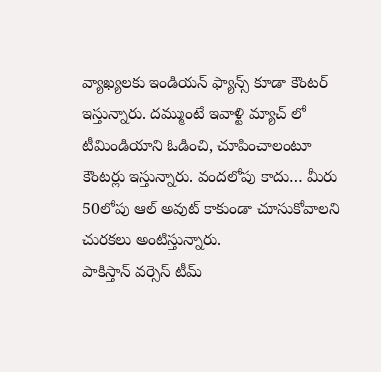వ్యాఖ్యలకు ఇండియన్ ఫ్యాన్స్ కూడా కౌంటర్ ఇస్తున్నారు. దమ్ముంటే ఇవాళ్టి మ్యాచ్ లో టీమిండియాని ఓడించి, చూపించాలంటూ కౌంటర్లు ఇస్తున్నారు. వందలోపు కాదు… మీరు 50లోపు ఆల్ అవుట్ కాకుండా చూసుకోవాలని చురకలు అంటిస్తున్నారు.
పాకిస్తాన్ వర్సెస్ టీమ్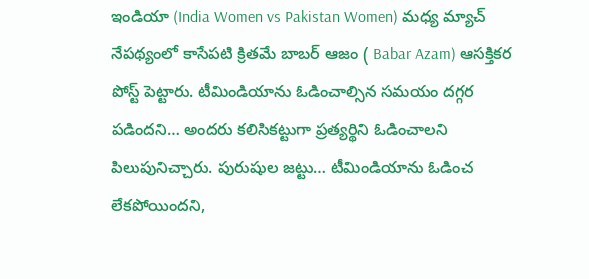ఇండియా (India Women vs Pakistan Women) మధ్య మ్యాచ్ నేపథ్యంలో కాసేపటి క్రితమే బాబర్ ఆజం ( Babar Azam) ఆసక్తికర పోస్ట్ పెట్టారు. టీమిండియాను ఓడించాల్సిన సమయం దగ్గర పడిందని… అందరు కలిసికట్టుగా ప్రత్యర్థిని ఓడించాలని పిలుపునిచ్చారు. పురుషుల జట్టు… టీమిండియాను ఓడించ లేకపోయిందని,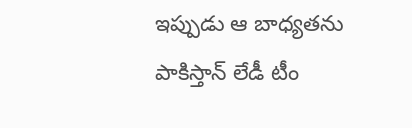ఇప్పుడు ఆ బాధ్యతను పాకిస్తాన్ లేడీ టీం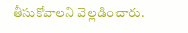తీసుకోవాలని వెల్లడించారు.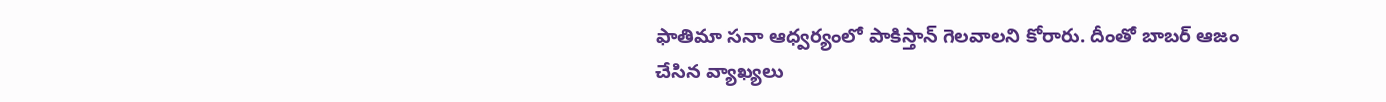ఫాతిమా సనా ఆధ్వర్యంలో పాకిస్తాన్ గెలవాలని కోరారు. దీంతో బాబర్ ఆజం చేసిన వ్యాఖ్యలు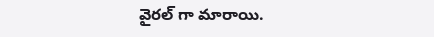వైరల్ గా మారాయి.